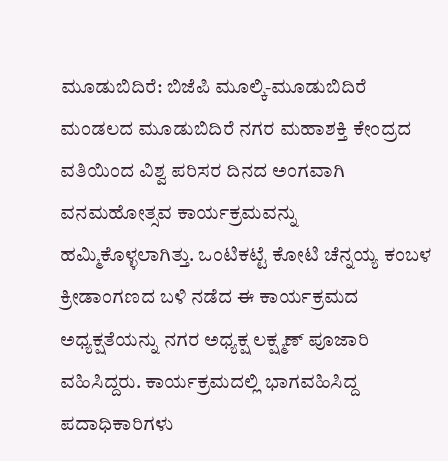ಮೂಡುಬಿದಿರೆ: ಬಿಜೆಪಿ ಮೂಲ್ಕಿ-ಮೂಡುಬಿದಿರೆ ಮಂಡಲದ ಮೂಡುಬಿದಿರೆ ನಗರ ಮಹಾಶಕ್ತಿ ಕೇಂದ್ರದ ವತಿಯಿಂದ ವಿಶ್ವ ಪರಿಸರ ದಿನದ ಅಂಗವಾಗಿ ವನಮಹೋತ್ಸವ ಕಾರ್ಯಕ್ರಮವನ್ನು ಹಮ್ಮಿಕೊಳ್ಳಲಾಗಿತ್ತು. ಒಂಟಿಕಟ್ಟೆ ಕೋಟಿ ಚೆನ್ನಯ್ಯ ಕಂಬಳ ಕ್ರೀಡಾಂಗಣದ ಬಳಿ ನಡೆದ ಈ ಕಾರ್ಯಕ್ರಮದ ಅಧ್ಯಕ್ಷತೆಯನ್ನು ನಗರ ಅಧ್ಯಕ್ಷ ಲಕ್ಷ್ಮಣ್ ಪೂಜಾರಿ ವಹಿಸಿದ್ದರು. ಕಾರ್ಯಕ್ರಮದಲ್ಲಿ ಭಾಗವಹಿಸಿದ್ದ ಪದಾಧಿಕಾರಿಗಳು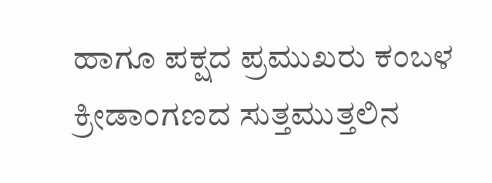ಹಾಗೂ ಪಕ್ಷದ ಪ್ರಮುಖರು ಕಂಬಳ ಕ್ರೀಡಾಂಗಣದ ಸುತ್ತಮುತ್ತಲಿನ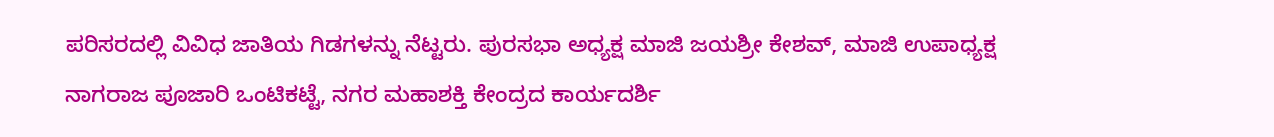ಪರಿಸರದಲ್ಲಿ ವಿವಿಧ ಜಾತಿಯ ಗಿಡಗಳನ್ನು ನೆಟ್ಟರು. ಪುರಸಭಾ ಅಧ್ಯಕ್ಷ ಮಾಜಿ ಜಯಶ್ರೀ ಕೇಶವ್, ಮಾಜಿ ಉಪಾಧ್ಯಕ್ಷ ನಾಗರಾಜ ಪೂಜಾರಿ ಒಂಟಿಕಟ್ಟೆ, ನಗರ ಮಹಾಶಕ್ತಿ ಕೇಂದ್ರದ ಕಾರ್ಯದರ್ಶಿ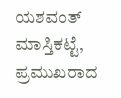ಯಶವಂತ್ ಮಾಸ್ತಿಕಟ್ಟೆ, ಪ್ರಮುಖರಾದ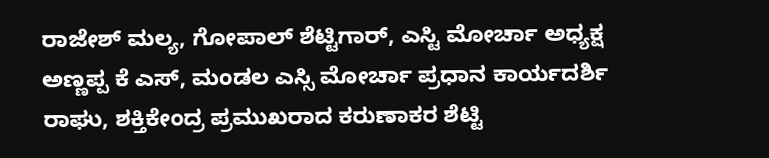ರಾಜೇಶ್ ಮಲ್ಯ, ಗೋಪಾಲ್ ಶೆಟ್ಟಿಗಾರ್, ಎಸ್ಟಿ ಮೋರ್ಚಾ ಅಧ್ಯಕ್ಷ ಅಣ್ಣಪ್ಪ ಕೆ ಎಸ್, ಮಂಡಲ ಎಸ್ಸಿ ಮೋರ್ಚಾ ಪ್ರಧಾನ ಕಾರ್ಯದರ್ಶಿ ರಾಘು, ಶಕ್ತಿಕೇಂದ್ರ ಪ್ರಮುಖರಾದ ಕರುಣಾಕರ ಶೆಟ್ಟಿ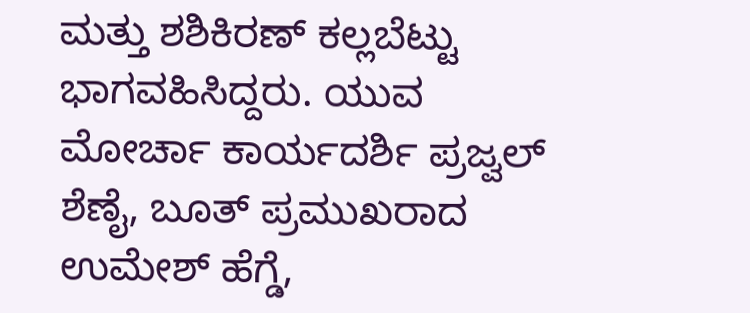ಮತ್ತು ಶಶಿಕಿರಣ್ ಕಲ್ಲಬೆಟ್ಟು ಭಾಗವಹಿಸಿದ್ದರು. ಯುವ ಮೋರ್ಚಾ ಕಾರ್ಯದರ್ಶಿ ಪ್ರಜ್ವಲ್ ಶೆಣೈ, ಬೂತ್ ಪ್ರಮುಖರಾದ ಉಮೇಶ್ ಹೆಗ್ಡೆ,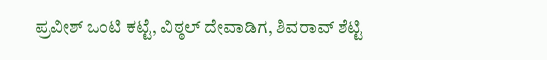ಪ್ರವೀಶ್ ಒಂಟಿ ಕಟ್ಟೆ, ವಿಠ್ಠಲ್ ದೇವಾಡಿಗ, ಶಿವರಾವ್ ಶೆಟ್ಟಿ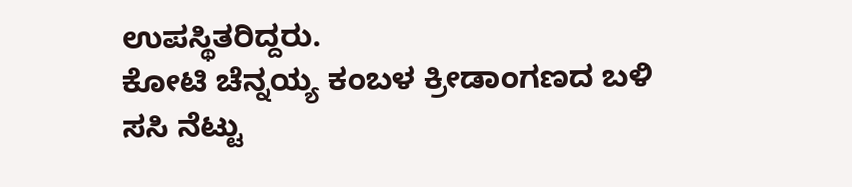ಉಪಸ್ಥಿತರಿದ್ದರು.
ಕೋಟಿ ಚೆನ್ನಯ್ಯ ಕಂಬಳ ಕ್ರೀಡಾಂಗಣದ ಬಳಿ ಸಸಿ ನೆಟ್ಟು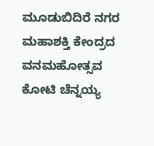ಮೂಡುಬಿದಿರೆ ನಗರ ಮಹಾಶಕ್ತಿ ಕೇಂದ್ರದ ವನಮಹೋತ್ಸವ
ಕೋಟಿ ಚೆನ್ನಯ್ಯ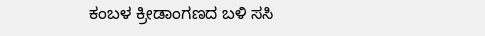ಕಂಬಳ ಕ್ರೀಡಾಂಗಣದ ಬಳಿ ಸಸಿ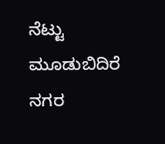ನೆಟ್ಟು ಮೂಡುಬಿದಿರೆ ನಗರ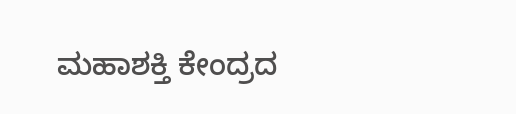ಮಹಾಶಕ್ತಿ ಕೇಂದ್ರದ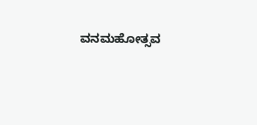ವನಮಹೋತ್ಸವ